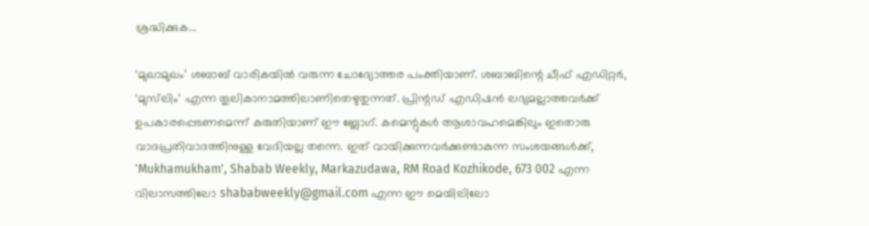ശ്രദ്ധിക്കുക...

‘മുഖാമുഖം’ ശബാബ് വാരികയില്‍ വരുന്ന ചോദ്യോത്തര പംക്തിയാണ്. ശബാബിന്റെ ചീഫ് എഡിറ്റര്‍, ‘മുസ്‌ലിം’ എന്ന തൂലികാനാമത്തിലാണിതെഴുതുന്നത്. പ്രിന്റഡ് എഡിഷന്‍ ലഭ്യമല്ലാത്തവര്‍ക്ക് ഉപകാരപ്പെടണമെന്ന് കരുതിയാണ് ഈ ബ്ലോഗ്. കമെന്റുകള്‍ ആശാവഹമെങ്കിലും ഇതൊരു വാദപ്രതിവാദത്തിനുള്ള വേദിയല്ല തന്നെ. ഇത് വായിക്കുന്നവര്‍ക്കുണ്ടാകുന്ന സംശയങ്ങള്‍ക്ക്, 'Mukhamukham', Shabab Weekly, Markazudawa, RM Road Kozhikode, 673 002 എന്ന വിലാസത്തിലോ shababweekly@gmail.com എന്ന ഈ മെയിലിലോ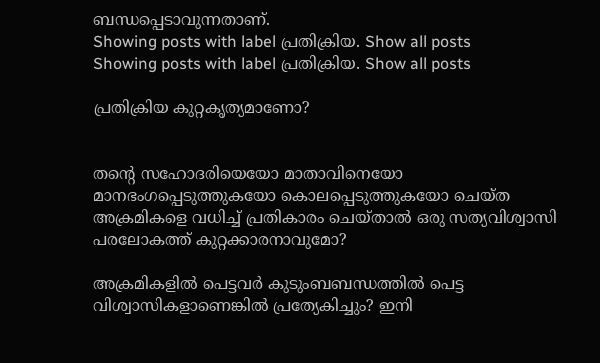ബന്ധപ്പെടാവുന്നതാണ്.
Showing posts with label പ്രതിക്രിയ. Show all posts
Showing posts with label പ്രതിക്രിയ. Show all posts

പ്രതിക്രിയ കുറ്റകൃത്യമാണോ?


തന്റെ സഹോദരിയെയോ മാതാവിനെയോ മാനഭംഗപ്പെടുത്തുകയോ കൊലപ്പെടുത്തുകയോ ചെയ്‌ത അക്രമികളെ വധിച്ച്‌ പ്രതികാരം ചെയ്‌താല്‍ ഒരു സത്യവിശ്വാസി പരലോകത്ത്‌ കുറ്റക്കാരനാവുമോ?

അക്രമികളില്‍ പെട്ടവര്‍ കുടുംബബന്ധത്തില്‍ പെട്ട വിശ്വാസികളാണെങ്കില്‍ പ്രത്യേകിച്ചും? ഇനി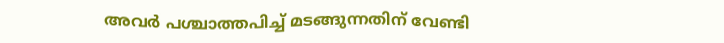അവര്‍ പശ്ചാത്തപിച്ച്‌ മടങ്ങുന്നതിന്‌ വേണ്ടി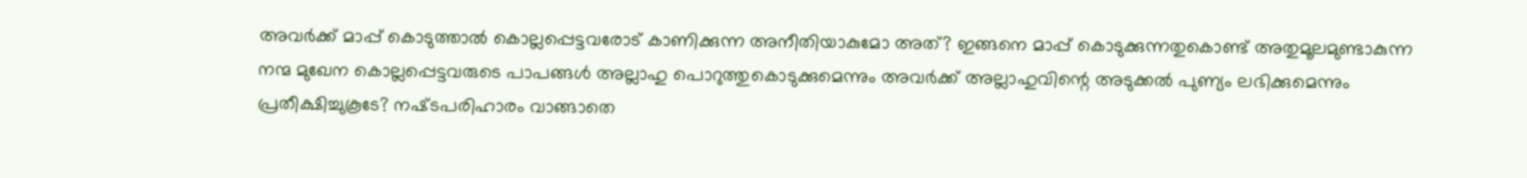അവര്‍ക്ക്‌ മാപ്പ്‌ കൊടുത്താല്‍ കൊല്ലപ്പെട്ടവരോട്‌ കാണിക്കുന്ന അനീതിയാകുമോ അത്‌? ഇങ്ങനെ മാപ്പ്‌ കൊടുക്കുന്നതുകൊണ്ട്‌ അതുമൂലമുണ്ടാകുന്ന നന്മ മുഖേന കൊല്ലപ്പെട്ടവരുടെ പാപങ്ങള്‍ അല്ലാഹു പൊറുത്തുകൊടുക്കുമെന്നും അവര്‍ക്ക്‌ അല്ലാഹുവിന്റെ അടുക്കല്‍ പുണ്യം ലഭിക്കുമെന്നും പ്രതീക്ഷിച്ചുകൂടേ? നഷ്‌ടപരിഹാരം വാങ്ങാതെ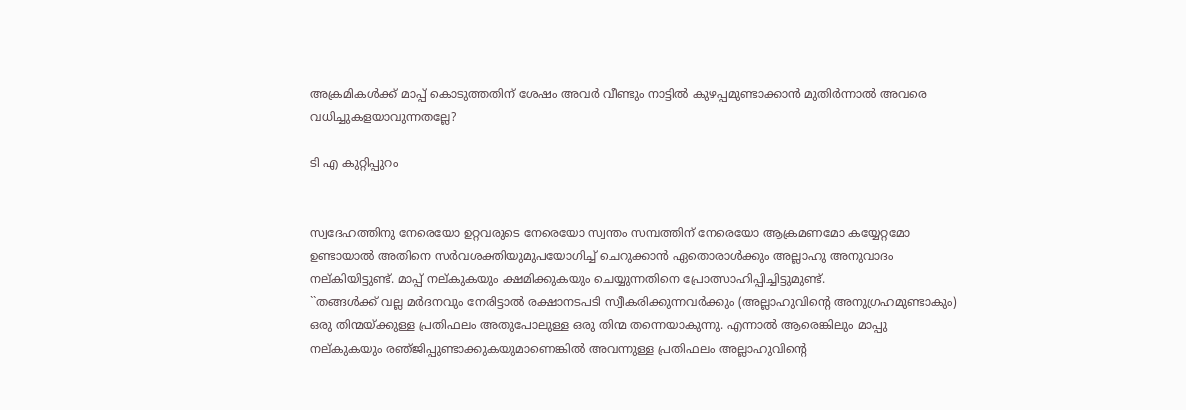അക്രമികള്‍ക്ക്‌ മാപ്പ്‌ കൊടുത്തതിന്‌ ശേഷം അവര്‍ വീണ്ടും നാട്ടില്‍ കുഴപ്പമുണ്ടാക്കാന്‍ മുതിര്‍ന്നാല്‍ അവരെ വധിച്ചുകളയാവുന്നതല്ലേ?

ടി എ കുറ്റിപ്പുറം


സ്വദേഹത്തിനു നേരെയോ ഉറ്റവരുടെ നേരെയോ സ്വന്തം സമ്പത്തിന്‌ നേരെയോ ആക്രമണമോ കയ്യേറ്റമോ ഉണ്ടായാല്‍ അതിനെ സര്‍വശക്തിയുമുപയോഗിച്ച്‌ ചെറുക്കാന്‍ ഏതൊരാള്‍ക്കും അല്ലാഹു അനുവാദം നല്‌കിയിട്ടുണ്ട്‌. മാപ്പ്‌ നല്‌കുകയും ക്ഷമിക്കുകയും ചെയ്യുന്നതിനെ പ്രോത്സാഹിപ്പിച്ചിട്ടുമുണ്ട്‌.
``തങ്ങള്‍ക്ക്‌ വല്ല മര്‍ദനവും നേരിട്ടാല്‍ രക്ഷാനടപടി സ്വീകരിക്കുന്നവര്‍ക്കും (അല്ലാഹുവിന്റെ അനുഗ്രഹമുണ്ടാകും) ഒരു തിന്മയ്‌ക്കുള്ള പ്രതിഫലം അതുപോലുള്ള ഒരു തിന്മ തന്നെയാകുന്നു. എന്നാല്‍ ആരെങ്കിലും മാപ്പു നല്‌കുകയും രഞ്‌ജിപ്പുണ്ടാക്കുകയുമാണെങ്കില്‍ അവന്നുള്ള പ്രതിഫലം അല്ലാഹുവിന്റെ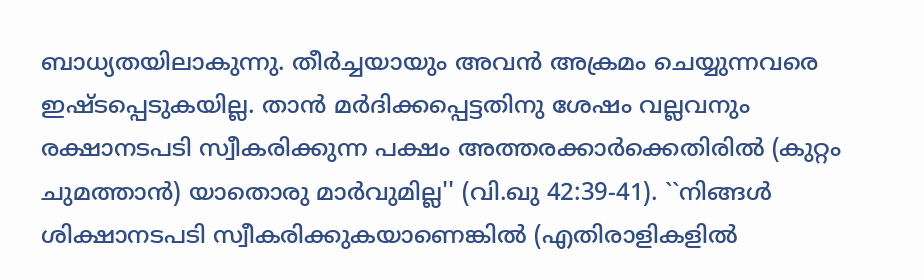ബാധ്യതയിലാകുന്നു. തീര്‍ച്ചയായും അവന്‍ അക്രമം ചെയ്യുന്നവരെ ഇഷ്‌ടപ്പെടുകയില്ല. താന്‍ മര്‍ദിക്കപ്പെട്ടതിനു ശേഷം വല്ലവനും രക്ഷാനടപടി സ്വീകരിക്കുന്ന പക്ഷം അത്തരക്കാര്‍ക്കെതിരില്‍ (കുറ്റം ചുമത്താന്‍) യാതൊരു മാര്‍വുമില്ല'' (വി.ഖു 42:39-41). ``നിങ്ങള്‍ ശിക്ഷാനടപടി സ്വീകരിക്കുകയാണെങ്കില്‍ (എതിരാളികളില്‍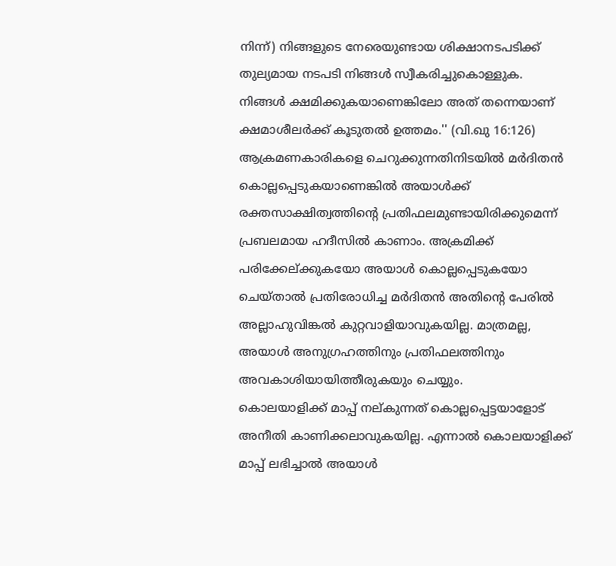നിന്ന്‌) നിങ്ങളുടെ നേരെയുണ്ടായ ശിക്ഷാനടപടിക്ക്‌ തുല്യമായ നടപടി നിങ്ങള്‍ സ്വീകരിച്ചുകൊള്ളുക. നിങ്ങള്‍ ക്ഷമിക്കുകയാണെങ്കിലോ അത്‌ തന്നെയാണ്‌ ക്ഷമാശീലര്‍ക്ക്‌ കൂടുതല്‍ ഉത്തമം.'' (വി.ഖു 16:126)
ആക്രമണകാരികളെ ചെറുക്കുന്നതിനിടയില്‍ മര്‍ദിതന്‍ കൊല്ലപ്പെടുകയാണെങ്കില്‍ അയാള്‍ക്ക്‌ രക്തസാക്ഷിത്വത്തിന്റെ പ്രതിഫലമുണ്ടായിരിക്കുമെന്ന്‌ പ്രബലമായ ഹദീസില്‍ കാണാം. അക്രമിക്ക്‌ പരിക്കേല്‌ക്കുകയോ അയാള്‍ കൊല്ലപ്പെടുകയോ ചെയ്‌താല്‍ പ്രതിരോധിച്ച മര്‍ദിതന്‍ അതിന്റെ പേരില്‍ അല്ലാഹുവിങ്കല്‍ കുറ്റവാളിയാവുകയില്ല. മാത്രമല്ല, അയാള്‍ അനുഗ്രഹത്തിനും പ്രതിഫലത്തിനും അവകാശിയായിത്തീരുകയും ചെയ്യും.
കൊലയാളിക്ക്‌ മാപ്പ്‌ നല്‌കുന്നത്‌ കൊല്ലപ്പെട്ടയാളോട്‌ അനീതി കാണിക്കലാവുകയില്ല. എന്നാല്‍ കൊലയാളിക്ക്‌ മാപ്പ്‌ ലഭിച്ചാല്‍ അയാള്‍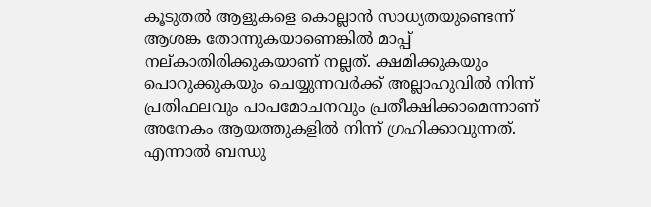കൂടുതല്‍ ആളുകളെ കൊല്ലാന്‍ സാധ്യതയുണ്ടെന്ന്‌ ആശങ്ക തോന്നുകയാണെങ്കില്‍ മാപ്പ്‌ നല്‌കാതിരിക്കുകയാണ്‌ നല്ലത്‌. ക്ഷമിക്കുകയും പൊറുക്കുകയും ചെയ്യുന്നവര്‍ക്ക്‌ അല്ലാഹുവില്‍ നിന്ന്‌ പ്രതിഫലവും പാപമോചനവും പ്രതീക്ഷിക്കാമെന്നാണ്‌ അനേകം ആയത്തുകളില്‍ നിന്ന്‌ ഗ്രഹിക്കാവുന്നത്‌. എന്നാല്‍ ബന്ധു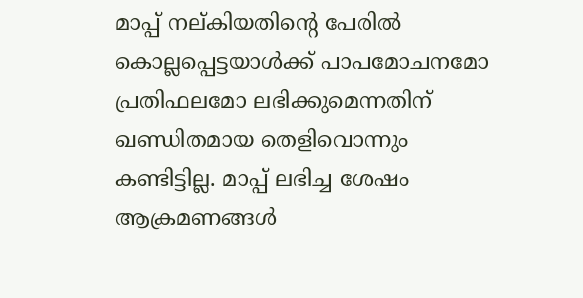മാപ്പ്‌ നല്‌കിയതിന്റെ പേരില്‍ കൊല്ലപ്പെട്ടയാള്‍ക്ക്‌ പാപമോചനമോ പ്രതിഫലമോ ലഭിക്കുമെന്നതിന്‌ ഖണ്ഡിതമായ തെളിവൊന്നും കണ്ടിട്ടില്ല. മാപ്പ്‌ ലഭിച്ച ശേഷം ആക്രമണങ്ങള്‍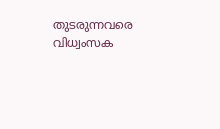തുടരുന്നവരെ വിധ്വംസക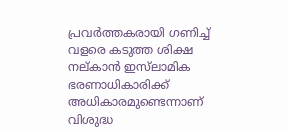പ്രവര്‍ത്തകരായി ഗണിച്ച്‌ വളരെ കടുത്ത ശിക്ഷ നല്‌കാന്‍ ഇസ്‌ലാമിക ഭരണാധികാരിക്ക്‌ അധികാരമുണ്ടെന്നാണ്‌ വിശുദ്ധ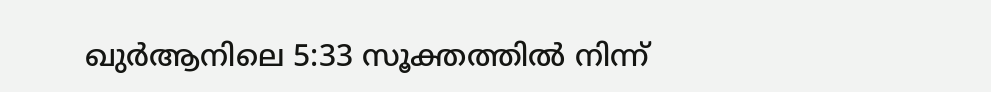ഖുര്‍ആനിലെ 5:33 സൂക്തത്തില്‍ നിന്ന്‌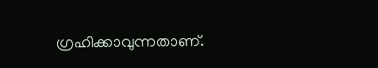ഗ്രഹിക്കാവുന്നതാണ്‌.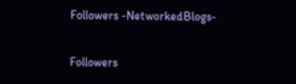Followers -NetworkedBlogs-

Followers